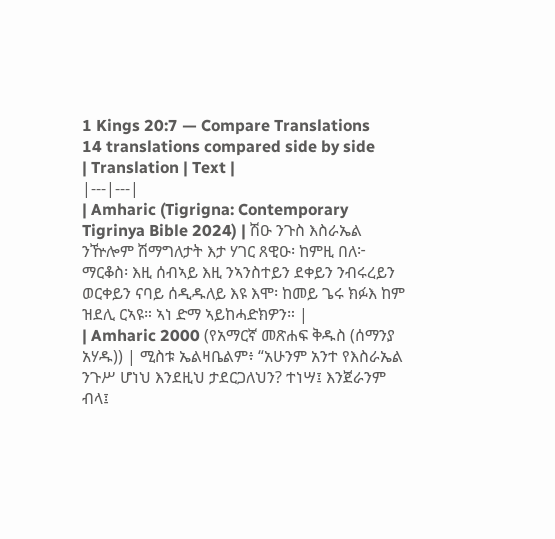1 Kings 20:7 — Compare Translations
14 translations compared side by side
| Translation | Text |
|---|---|
| Amharic (Tigrigna: Contemporary Tigrinya Bible 2024) | ሽዑ ንጉስ እስራኤል ንዅሎም ሽማግለታት እታ ሃገር ጸዊዑ፡ ከምዚ በለ፦ ማርቆስ፡ እዚ ሰብኣይ እዚ ንኣንስተይን ደቀይን ንብሩረይን ወርቀይን ናባይ ሰዲዱለይ እዩ እሞ፡ ከመይ ጌሩ ክፉእ ከም ዝደሊ ርኣዩ። ኣነ ድማ ኣይከሓድክዎን። |
| Amharic 2000 (የአማርኛ መጽሐፍ ቅዱስ (ሰማንያ አሃዱ)) | ሚስቱ ኤልዛቤልም፥ “አሁንም አንተ የእስራኤል ንጉሥ ሆነህ እንደዚህ ታደርጋለህን? ተነሣ፤ እንጀራንም ብላ፤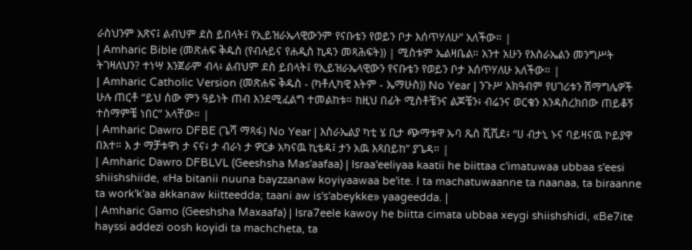ራስህንም አጽና፤ ልብህም ደስ ይበላት፤ የኢይዝራኤላዊውንም የናቡቴን የወይን ቦታ እሰጥሃለሁ” አለችው። |
| Amharic Bible (መጽሐፍ ቅዱስ (የብሉይና የሐዲስ ኪዳን መጻሕፍት)) | ሚስቱም ኤልዛቤል። አንተ አሁን የእስራኤልን መንግሥት ትገዛለህን? ተነሣ እንጀራም ብላ፥ ልብህም ደስ ይበላት፤ የኢይዝራኤላዊውን የናቡቴን የወይን ቦታ እሰጥሃለሁ አለችው። |
| Amharic Catholic Version (መጽሐፍ ቅዱስ - (ካቶሊካዊ እትም - ኤማሁስ)) No Year | ንጉሥ አክዓብም የሀገሪቱን ሽማግሌዎች ሁሉ ጠርቶ “ይህ ሰው ምን ዓይነት ጠብ እንደሚፈልግ ተመልከቱ። ከዚህ በፊት ሚስቶቼንና ልጆቼን፥ ብሬንና ወርቄን እንዳስረክበው ጠይቆኝ ተስማምቼ ነበር” አላቸው። |
| Amharic Dawro DFBE (ጌሻ ማጻፋ) No Year | እስራኤልያ ካቲ ሄ ቢታ ጭማቱዋ ኡባ ጼስ ሺሺደ፥ “ሀ ብታኒ ኑና ባይዛናዉ ኮይያዋ በእተ። እ ታ ማቻቱዋነ ታ ናና፥ ታ ብራነ ታ ዎርቃ አካናዉ ኪቴዳ፤ ታን አዉ እጻበይከ” ያጌዳ። |
| Amharic Dawro DFBLVL (Geeshsha Mas'aafaa) | Israa'eeliyaa kaatii he biittaa c'imatuwaa ubbaa s'eesi shiishshiide, «Ha bitanii nuuna bayzzanaw koyiyaawaa be'ite. I ta machatuwaanne ta naanaa, ta biraanne ta work'k'aa akkanaw kiitteedda; taani aw is's'abeykke» yaageedda. |
| Amharic Gamo (Geeshsha Maxaafa) | Isra7eele kawoy he biitta cimata ubbaa xeygi shiishshidi, «Be7ite hayssi addezi oosh koyidi ta machcheta, ta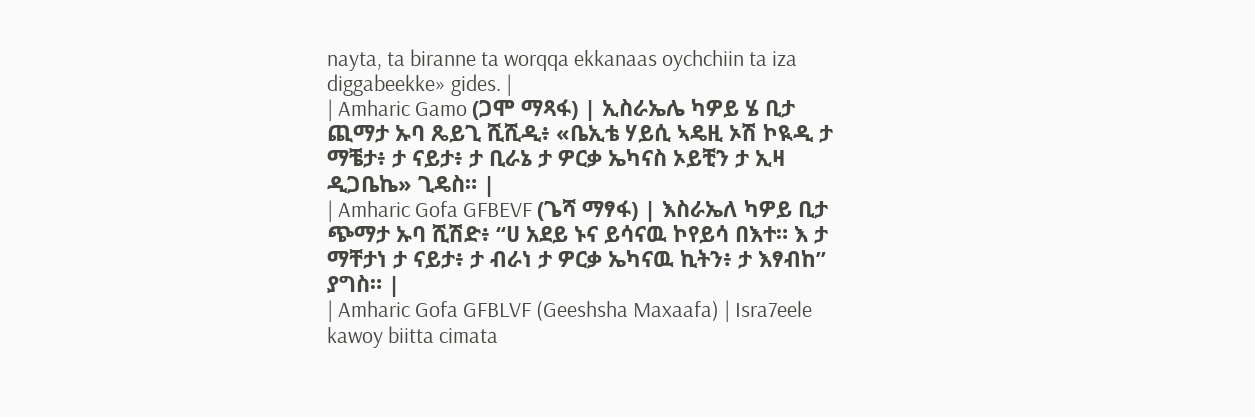nayta, ta biranne ta worqqa ekkanaas oychchiin ta iza diggabeekke» gides. |
| Amharic Gamo (ጋሞ ማጻፋ) | ኢስራኤሌ ካዎይ ሄ ቢታ ጪማታ ኡባ ጼይጊ ሺሺዲ፥ «ቤኢቴ ሃይሲ ኣዴዚ ኦሽ ኮዪዲ ታ ማቼታ፥ ታ ናይታ፥ ታ ቢራኔ ታ ዎርቃ ኤካናስ ኦይቺን ታ ኢዛ ዲጋቤኬ» ጊዴስ። |
| Amharic Gofa GFBEVF (ጌሻ ማፃፋ) | እስራኤለ ካዎይ ቢታ ጭማታ ኡባ ሺሽድ፥ “ሀ አደይ ኑና ይሳናዉ ኮየይሳ በእተ። እ ታ ማቸታነ ታ ናይታ፥ ታ ብራነ ታ ዎርቃ ኤካናዉ ኪትን፥ ታ እፃብከ” ያግስ። |
| Amharic Gofa GFBLVF (Geeshsha Maxaafa) | Isra7eele kawoy biitta cimata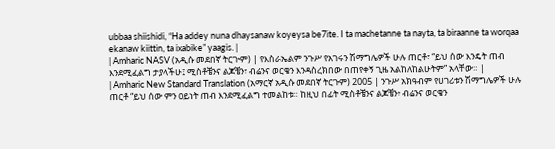ubbaa shiishidi, “Ha addey nuna dhaysanaw koyeysa be7ite. I ta machetanne ta nayta, ta biraanne ta worqaa ekanaw kiittin, ta ixabike” yaagis. |
| Amharic NASV (አዲሱ መደበኛ ትርጒም) | የእስራኤልም ንጉሥ የአገሩን ሽማግሌዎች ሁሉ ጠርቶ፣ “ይህ ሰው እንዴት ጠብ እንደሚፈልግ ታያላችሁ፤ ሚስቶቼንና ልጆቼን፣ ብሬንና ወርቄን እንዳስረክበው በጠየቀኝ ጊዜ አልከለከልሁትም” አላቸው። |
| Amharic New Standard Translation (አማርኛ አዲሱ መደበኛ ትርጉም) 2005 | ንጉሥ አክዓብም የሀገሪቱን ሽማግሌዎች ሁሉ ጠርቶ “ይህ ሰው ምን ዐይነት ጠብ እንደሚፈልግ ተመልከቱ። ከዚህ በፊት ሚስቶቼንና ልጆቼን፥ ብሬንና ወርቄን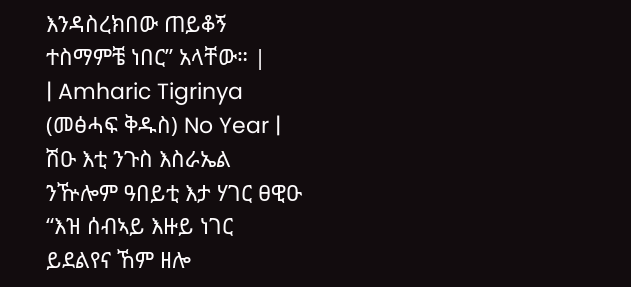እንዳስረክበው ጠይቆኝ ተስማምቼ ነበር” አላቸው። |
| Amharic Tigrinya (መፅሓፍ ቅዱስ) No Year | ሽዑ እቲ ንጉስ እስራኤል ንዅሎም ዓበይቲ እታ ሃገር ፀዊዑ “እዝ ሰብኣይ እዙይ ነገር ይደልየና ኸም ዘሎ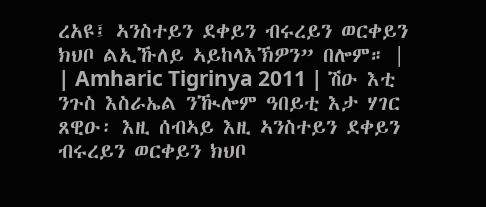ረአዩ፤ ኣንስተይን ደቀይን ብሩረይን ወርቀይን ክህቦ ልኢኹለይ ኣይከላእኽዎን” በሎም። |
| Amharic Tigrinya 2011 | ሽዑ እቲ ንጉስ እስራኤል ንዂሎም ዓበይቲ እታ ሃገር ጸዊዑ፡ እዚ ሰብኣይ እዚ ኣንስተይን ደቀይን ብሩረይን ወርቀይን ክህቦ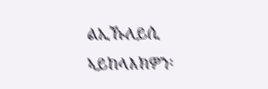ልኢኹለይሲ ኣይከላእክዎን፡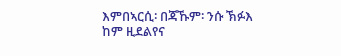እምበኣርሲ፡ በጃኹም፡ ንሱ ኽፉእ ከም ዚደልየና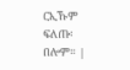ርኢኹም ፍለጡ፡ በሎም። |